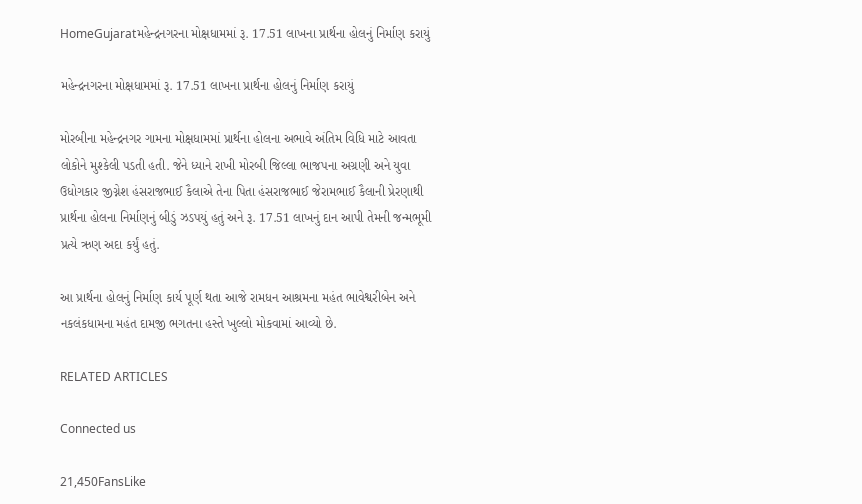HomeGujaratમહેન્દ્રનગરના મોક્ષધામમાં રૂ. 17.51 લાખના પ્રાર્થના હોલનું નિર્માણ કરાયું

મહેન્દ્રનગરના મોક્ષધામમાં રૂ. 17.51 લાખના પ્રાર્થના હોલનું નિર્માણ કરાયું

મોરબીના મહેન્દ્રનગર ગામના મોક્ષધામમાં પ્રાર્થના હોલના અભાવે અંતિમ વિધિ માટે આવતા લોકોને મુશ્કેલી પડતી હતી. જેને ધ્યાને રાખી મોરબી જિલ્લા ભાજપના અગ્રણી અને યુવા ઉધોગકાર જીગ્નેશ હંસરાજભાઈ કૈલાએ તેના પિતા હંસરાજભાઈ જેરામભાઈ કૈલાની પ્રેરણાથી પ્રાર્થના હોલના નિર્માણનું બીડું ઝડપયું હતું અને રૂ. 17.51 લાખનું દાન આપી તેમની જન્મભૂમી પ્રત્યે ઋણ અદા કર્યું હતું.

આ પ્રાર્થના હોલનું નિર્માણ કાર્ય પૂર્ણ થતા આજે રામધન આશ્રમના મહંત ભાવેશ્વરીબેન અને નકલંકધામના મહંત દામજી ભગતના હસ્તે ખુલ્લો મોકવામાં આવ્યો છે.

RELATED ARTICLES

Connected us

21,450FansLike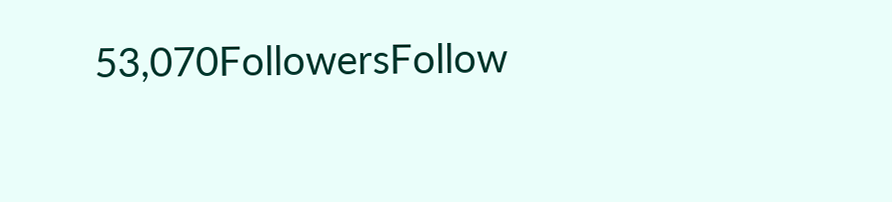53,070FollowersFollow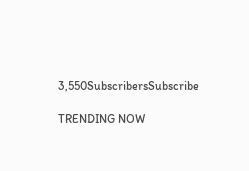3,550SubscribersSubscribe

TRENDING NOW